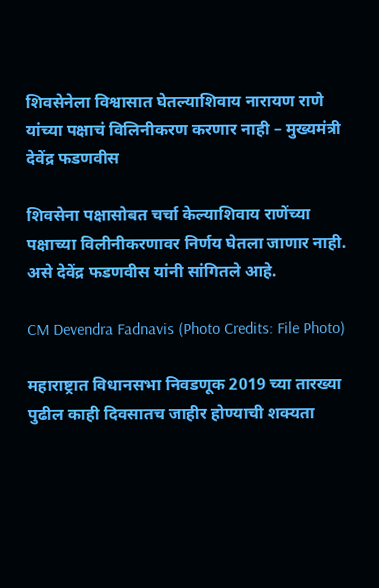शिवसेनेला विश्वासात घेतल्याशिवाय नारायण राणे यांच्या पक्षाचं विलिनीकरण करणार नाही – मुख्यमंत्री देवेंद्र फडणवीस

शिवसेना पक्षासोबत चर्चा केल्याशिवाय राणेंच्या पक्षाच्या विलीनीकरणावर निर्णय घेतला जाणार नाही. असे देवेंद्र फडणवीस यांनी सांगितले आहे.

CM Devendra Fadnavis (Photo Credits: File Photo)

महाराष्ट्रात विधानसभा निवडणूक 2019 च्या तारख्या पुढील काही दिवसातच जाहीर होण्याची शक्यता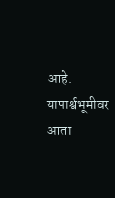आहे. यापार्श्वभूमीवर आता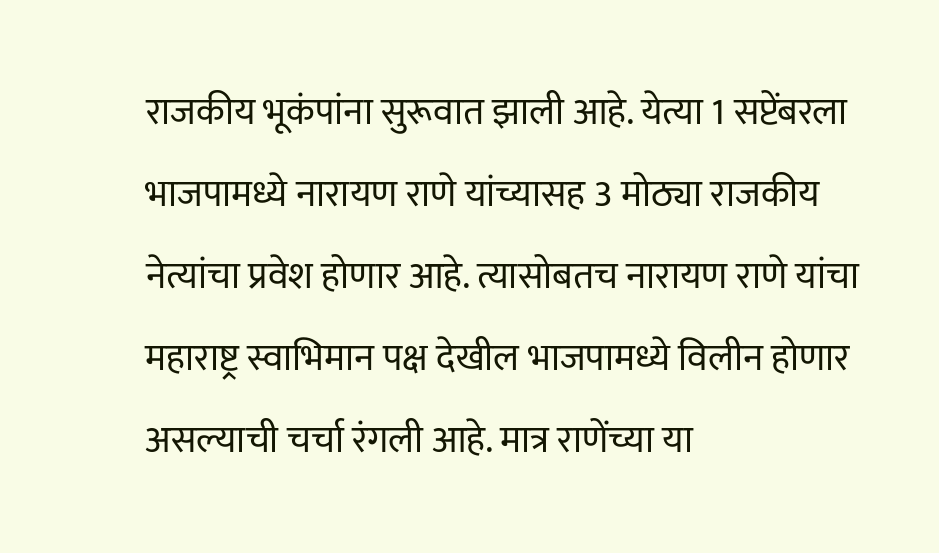राजकीय भूकंपांना सुरूवात झाली आहे. येत्या 1 सप्टेंबरला भाजपामध्ये नारायण राणे यांच्यासह 3 मोठ्या राजकीय नेत्यांचा प्रवेश होणार आहे. त्यासोबतच नारायण राणे यांचा महाराष्ट्र स्वाभिमान पक्ष देखील भाजपामध्ये विलीन होणार असल्याची चर्चा रंगली आहे. मात्र राणेंच्या या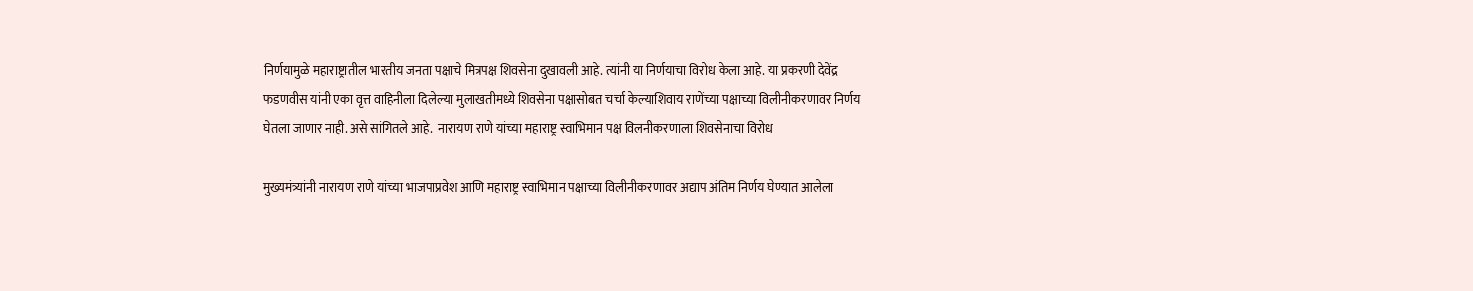निर्णयामुळे महाराष्ट्रातील भारतीय जनता पक्षाचे मित्रपक्ष शिवसेना दुखावली आहे. त्यांनी या निर्णयाचा विरोध केला आहे. या प्रकरणी देवेंद्र फडणवीस यांनी एका वृत्त वाहिनीला दिलेल्या मुलाखतीमध्ये शिवसेना पक्षासोबत चर्चा केल्याशिवाय राणेंच्या पक्षाच्या विलीनीकरणावर निर्णय घेतला जाणार नाही. असे सांगितले आहे.  नारायण राणे यांच्या महाराष्ट्र स्वाभिमान पक्ष विलनीकरणाला शिवसेनाचा विरोध

मुख्यमंत्र्यांनी नारायण राणे यांच्या भाजपाप्रवेश आणि महाराष्ट्र स्वाभिमान पक्षाच्या विलीनीकरणावर अद्याप अंतिम निर्णय घेण्यात आलेला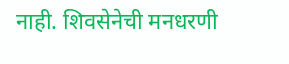नाही. शिवसेनेची मनधरणी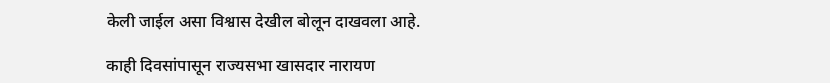केली जाईल असा विश्वास देखील बोलून दाखवला आहे.

काही दिवसांपासून राज्यसभा खासदार नारायण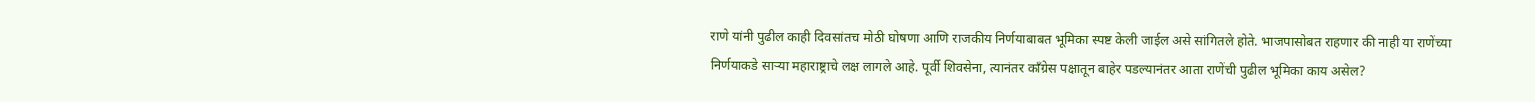राणे यांनी पुढील काही दिवसांतच मोठी घोषणा आणि राजकीय निर्णयाबाबत भूमिका स्पष्ट केली जाईल असे सांगितले होते. भाजपासोबत राहणार की नाही या राणेंच्या निर्णयाकडे सार्‍या महाराष्ट्राचे लक्ष लागले आहे. पूर्वी शिवसेना, त्यानंतर कॉंग्रेस पक्षातून बाहेर पडल्यानंतर आता राणेंची पुढील भूमिका काय असेल?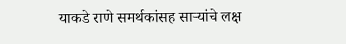याकडे राणे समर्थकांसह सार्‍यांचे लक्ष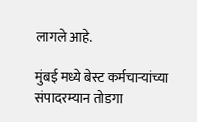लागले आहे.

मुंबई मध्ये बेस्ट कर्मचार्‍यांच्या संपादरम्यान तोडगा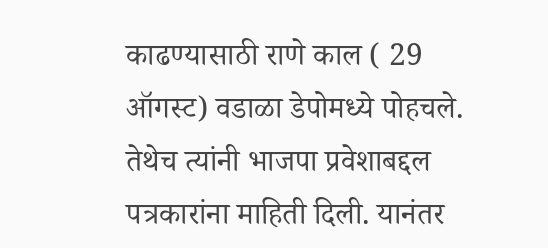काढण्यासाठी राणे काल ( 29 ऑगस्ट) वडाळा डेपोमध्ये पोहचले. तेथेच त्यांनी भाजपा प्रवेशाबद्दल पत्रकारांना माहिती दिली. यानंतर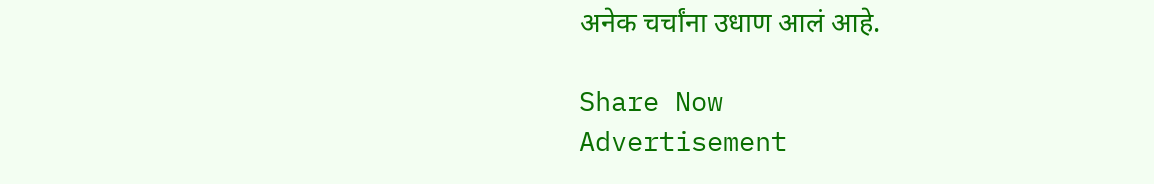अनेक चर्चांना उधाण आलं आहे.

Share Now
Advertisement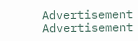Advertisement
Advertisement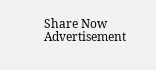Share Now
Advertisement